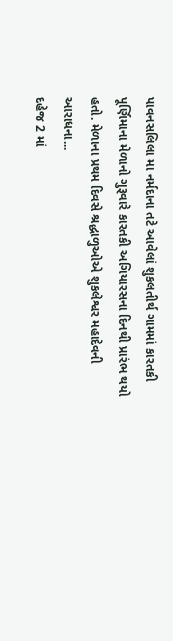પાવનસલિલા મા નર્મદાના તટે આવેલાં શુકલતીર્થ ગામમાં કારતકી પૂર્ણિમાના મેળાનો ગુરૂવારે કારતકી અગિયારસના દિનથી પ્રારંભ થયો હતો. મેળાના પ્રથમ દિવસે શ્રદ્ધાળુઓએ શુકલેશ્વર મહાદેવની આરાધના...
દહેજ 2 માં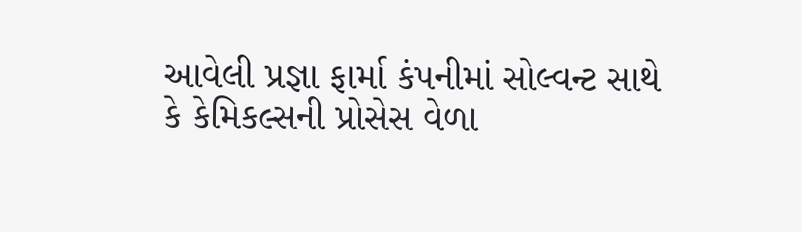આવેલી પ્રજ્ઞા ફાર્મા કંપનીમાં સોલ્વન્ટ સાથે કે કેમિકલ્સની પ્રોસેસ વેળા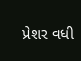પ્રેશર વધી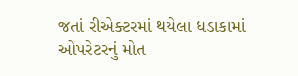જતાં રીએક્ટરમાં થયેલા ધડાકામાં ઓપરેટરનું મોત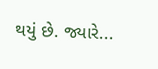થયું છે. જ્યારે...